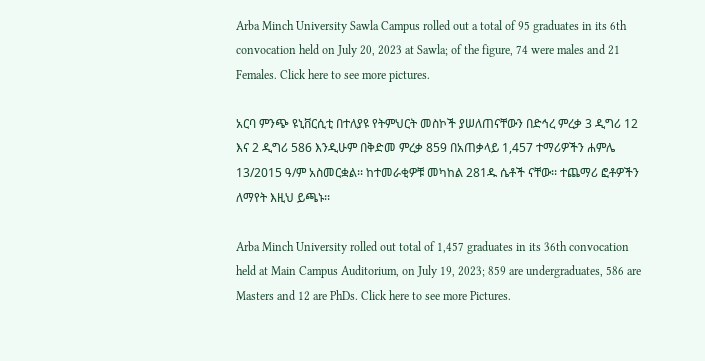Arba Minch University Sawla Campus rolled out a total of 95 graduates in its 6th convocation held on July 20, 2023 at Sawla; of the figure, 74 were males and 21 Females. Click here to see more pictures.

አርባ ምንጭ ዩኒቨርሲቲ በተለያዩ የትምህርት መስኮች ያሠለጠናቸውን በድኅረ ምረቃ 3 ዲግሪ 12 እና 2 ዲግሪ 586 እንዲሁም በቅድመ ምረቃ 859 በአጠቃላይ 1,457 ተማሪዎችን ሐምሌ 13/2015 ዓ/ም አስመርቋል፡፡ ከተመራቂዎቹ መካከል 281ዱ ሴቶች ናቸው፡፡ ተጨማሪ ፎቶዎችን ለማየት እዚህ ይጫኑ፡፡

Arba Minch University rolled out total of 1,457 graduates in its 36th convocation held at Main Campus Auditorium, on July 19, 2023; 859 are undergraduates, 586 are Masters and 12 are PhDs. Click here to see more Pictures.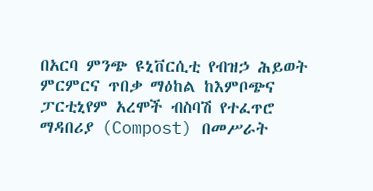በአርባ ምንጭ ዩኒቨርሲቲ የብዝኃ ሕይወት ምርምርና ጥበቃ ማዕከል ከእምቦጭና ፓርቲኒየም አረሞች ብስባሽ የተፈጥሮ ማዳበሪያ (Compost) በመሥራት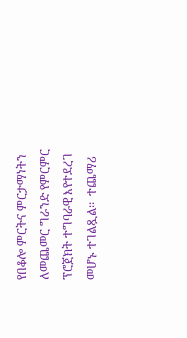የበቆሎ ምርትና ምርታማነትን ለመጨመር ግራንድ የምርምር ፕሮጀክት ተግባራዊ እየተደረገ መሆኑ ተገልጿል፡፡  ተጨማሪ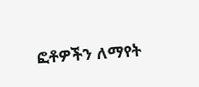ፎቶዎችን ለማየት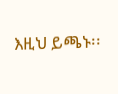እዚህ ይጫኑ፡፡